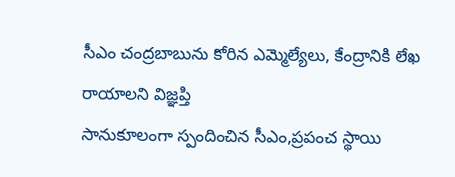సీఎం చంద్రబాబును కోరిన ఎమ్మెల్యేలు, కేంద్రానికి లేఖ రాయాలని విజ్ఞప్తి
సానుకూలంగా స్పందించిన సీఎం,ప్రపంచ స్థాయి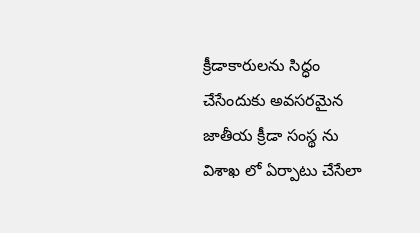క్రీడాకారులను సిద్ధం చేసేందుకు అవసరమైన జాతీయ క్రీడా సంస్థ ను విశాఖ లో ఏర్పాటు చేసేలా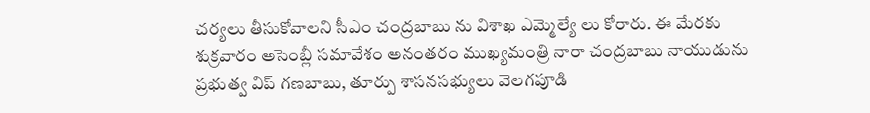చర్యలు తీసుకోవాలని సీఎం చంద్రబాబు ను విశాఖ ఎమ్మెల్యే లు కోరారు. ఈ మేరకు శుక్రవారం అసెంబ్లీ సమావేశం అనంతరం ముఖ్యమంత్రి నారా చంద్రబాబు నాయుడును ప్రభుత్వ విప్ గణబాబు, తూర్పు శాసనసభ్యులు వెలగపూడి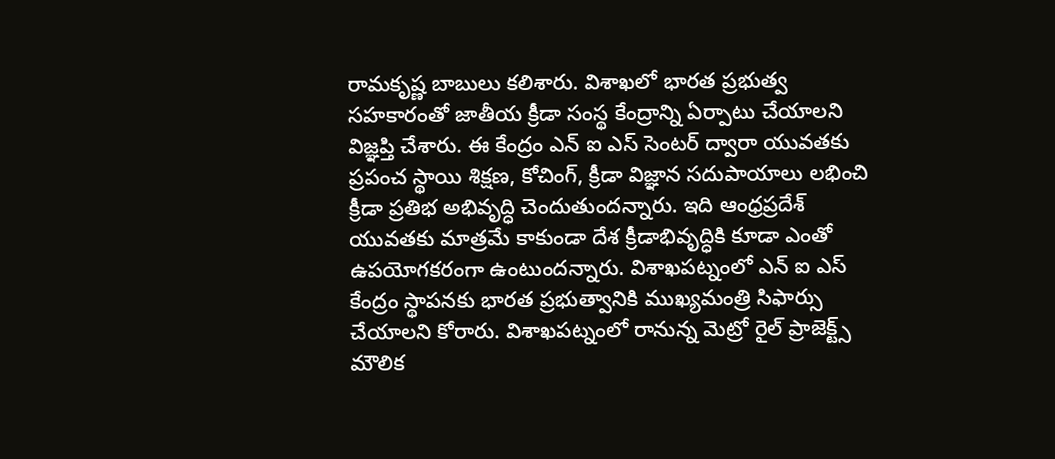రామకృష్ణ బాబులు కలిశారు. విశాఖలో భారత ప్రభుత్వ సహకారంతో జాతీయ క్రీడా సంస్థ కేంద్రాన్ని ఏర్పాటు చేయాలని విజ్ఞప్తి చేశారు. ఈ కేంద్రం ఎన్ ఐ ఎస్ సెంటర్ ద్వారా యువతకు ప్రపంచ స్థాయి శిక్షణ, కోచింగ్, క్రీడా విజ్ఞాన సదుపాయాలు లభించి క్రీడా ప్రతిభ అభివృద్ధి చెందుతుందన్నారు. ఇది ఆంధ్రప్రదేశ్ యువతకు మాత్రమే కాకుండా దేశ క్రీడాభివృద్ధికి కూడా ఎంతో ఉపయోగకరంగా ఉంటుందన్నారు. విశాఖపట్నంలో ఎన్ ఐ ఎస్ కేంద్రం స్థాపనకు భారత ప్రభుత్వానికి ముఖ్యమంత్రి సిఫార్సు చేయాలని కోరారు. విశాఖపట్నంలో రానున్న మెట్రో రైల్ ప్రాజెక్ట్స్ మౌలిక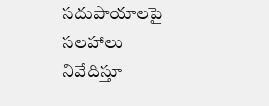సదుపాయాలపై సలహాలు నివేదిస్తూ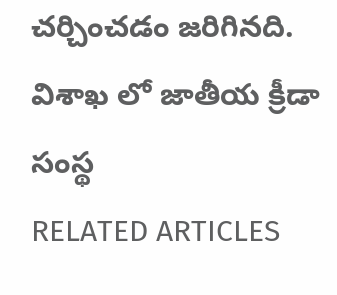చర్చించడం జరిగినది.
విశాఖ లో జాతీయ క్రీడా సంస్థ
RELATED ARTICLES